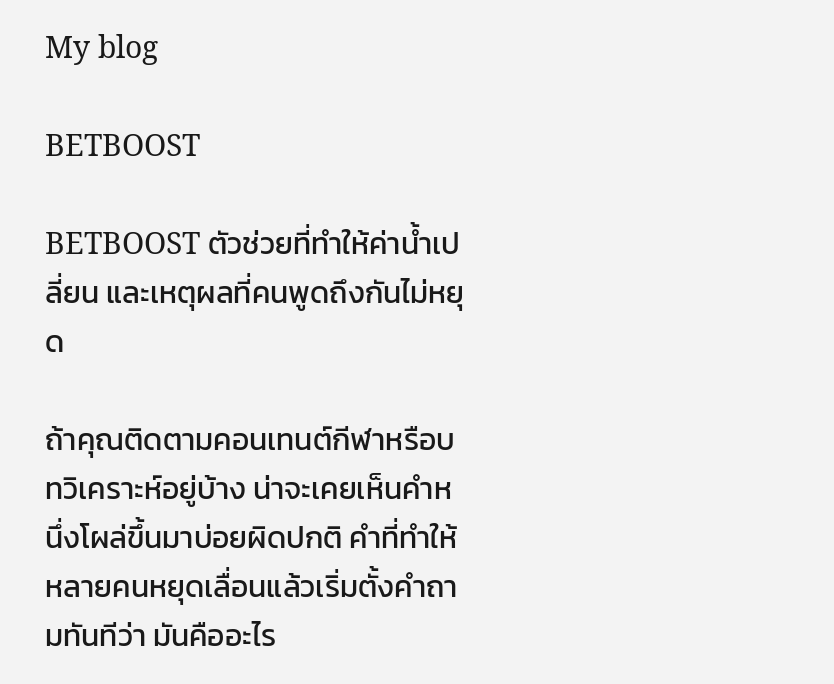My blog

BETBOOST

BETBOOST ตัวช่วยที่ทำให้ค่าน้ำเปลี่ยน และเหตุผลที่คนพูดถึงกันไม่หยุด

ถ้าคุณติดตามคอนเทนต์กีฬาหรือบทวิเคราะห์อยู่บ้าง น่าจะเคยเห็นคำหนึ่งโผล่ขึ้นมาบ่อยผิดปกติ คำที่ทำให้หลายคนหยุดเลื่อนแล้วเริ่มตั้งคำถามทันทีว่า มันคืออะไร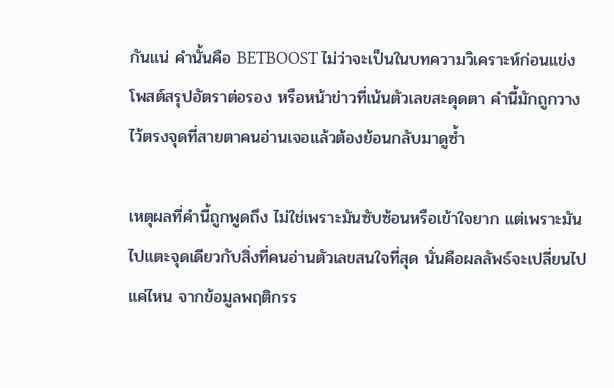กันแน่ คำนั้นคือ BETBOOST ไม่ว่าจะเป็นในบทความวิเคราะห์ก่อนแข่ง โพสต์สรุปอัตราต่อรอง หรือหน้าข่าวที่เน้นตัวเลขสะดุดตา คำนี้มักถูกวางไว้ตรงจุดที่สายตาคนอ่านเจอแล้วต้องย้อนกลับมาดูซ้ำ

เหตุผลที่คำนี้ถูกพูดถึง ไม่ใช่เพราะมันซับซ้อนหรือเข้าใจยาก แต่เพราะมันไปแตะจุดเดียวกับสิ่งที่คนอ่านตัวเลขสนใจที่สุด นั่นคือผลลัพธ์จะเปลี่ยนไปแค่ไหน จากข้อมูลพฤติกรร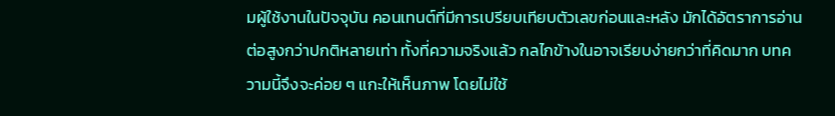มผู้ใช้งานในปัจจุบัน คอนเทนต์ที่มีการเปรียบเทียบตัวเลขก่อนและหลัง มักได้อัตราการอ่านต่อสูงกว่าปกติหลายเท่า ทั้งที่ความจริงแล้ว กลไกข้างในอาจเรียบง่ายกว่าที่คิดมาก บทความนี้จึงจะค่อย ๆ แกะให้เห็นภาพ โดยไม่ใช้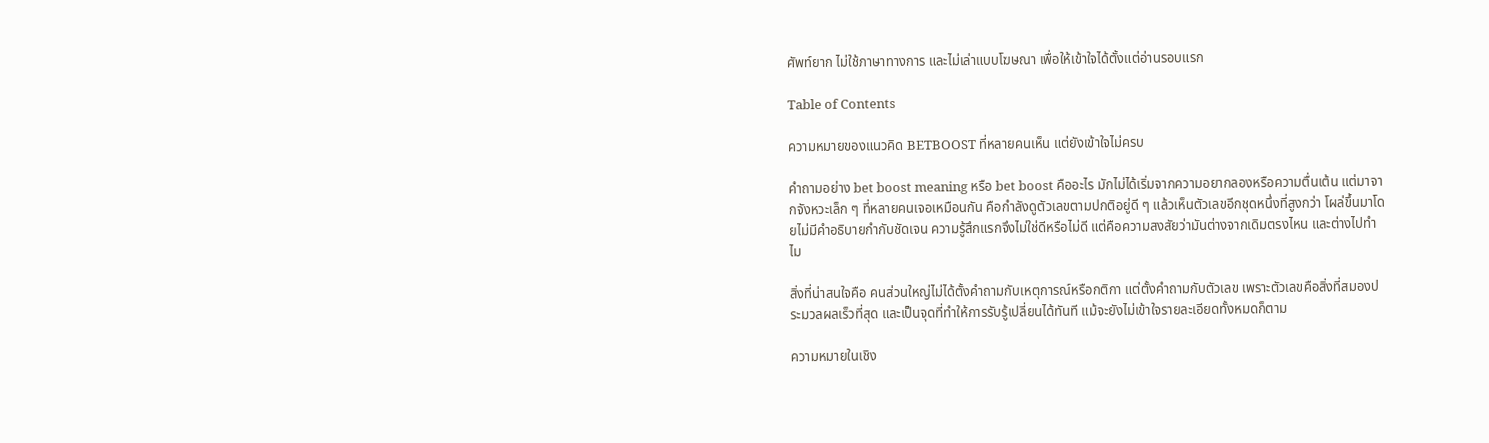ศัพท์ยาก ไม่ใช้ภาษาทางการ และไม่เล่าแบบโฆษณา เพื่อให้เข้าใจได้ตั้งแต่อ่านรอบแรก

Table of Contents

ความหมายของแนวคิด BETBOOST ที่หลายคนเห็น แต่ยังเข้าใจไม่ครบ

คำถามอย่าง bet boost meaning หรือ bet boost คืออะไร มักไม่ได้เริ่มจากความอยากลองหรือความตื่นเต้น แต่มาจากจังหวะเล็ก ๆ ที่หลายคนเจอเหมือนกัน คือกำลังดูตัวเลขตามปกติอยู่ดี ๆ แล้วเห็นตัวเลขอีกชุดหนึ่งที่สูงกว่า โผล่ขึ้นมาโดยไม่มีคำอธิบายกำกับชัดเจน ความรู้สึกแรกจึงไม่ใช่ดีหรือไม่ดี แต่คือความสงสัยว่ามันต่างจากเดิมตรงไหน และต่างไปทำไม

สิ่งที่น่าสนใจคือ คนส่วนใหญ่ไม่ได้ตั้งคำถามกับเหตุการณ์หรือกติกา แต่ตั้งคำถามกับตัวเลข เพราะตัวเลขคือสิ่งที่สมองประมวลผลเร็วที่สุด และเป็นจุดที่ทำให้การรับรู้เปลี่ยนได้ทันที แม้จะยังไม่เข้าใจรายละเอียดทั้งหมดก็ตาม

ความหมายในเชิง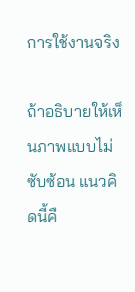การใช้งานจริง

ถ้าอธิบายให้เห็นภาพแบบไม่ซับซ้อน แนวคิดนี้คื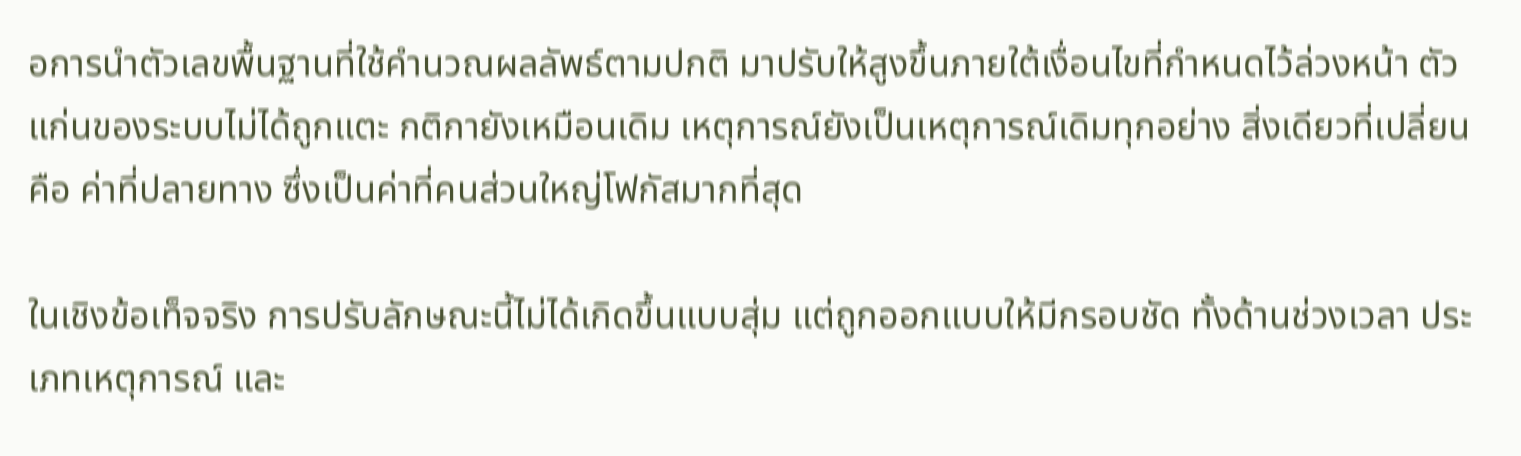อการนำตัวเลขพื้นฐานที่ใช้คำนวณผลลัพธ์ตามปกติ มาปรับให้สูงขึ้นภายใต้เงื่อนไขที่กำหนดไว้ล่วงหน้า ตัวแก่นของระบบไม่ได้ถูกแตะ กติกายังเหมือนเดิม เหตุการณ์ยังเป็นเหตุการณ์เดิมทุกอย่าง สิ่งเดียวที่เปลี่ยนคือ ค่าที่ปลายทาง ซึ่งเป็นค่าที่คนส่วนใหญ่โฟกัสมากที่สุด

ในเชิงข้อเท็จจริง การปรับลักษณะนี้ไม่ได้เกิดขึ้นแบบสุ่ม แต่ถูกออกแบบให้มีกรอบชัด ทั้งด้านช่วงเวลา ประเภทเหตุการณ์ และ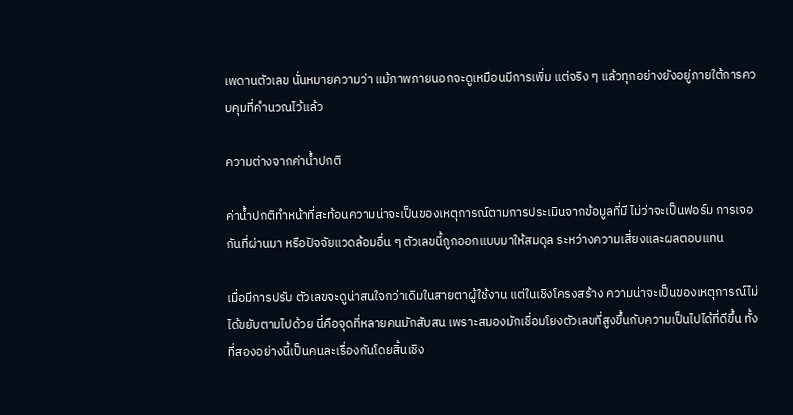เพดานตัวเลข นั่นหมายความว่า แม้ภาพภายนอกจะดูเหมือนมีการเพิ่ม แต่จริง ๆ แล้วทุกอย่างยังอยู่ภายใต้การควบคุมที่คำนวณไว้แล้ว

ความต่างจากค่าน้ำปกติ

ค่าน้ำปกติทำหน้าที่สะท้อนความน่าจะเป็นของเหตุการณ์ตามการประเมินจากข้อมูลที่มี ไม่ว่าจะเป็นฟอร์ม การเจอกันที่ผ่านมา หรือปัจจัยแวดล้อมอื่น ๆ ตัวเลขนี้ถูกออกแบบมาให้สมดุล ระหว่างความเสี่ยงและผลตอบแทน

เมื่อมีการปรับ ตัวเลขจะดูน่าสนใจกว่าเดิมในสายตาผู้ใช้งาน แต่ในเชิงโครงสร้าง ความน่าจะเป็นของเหตุการณ์ไม่ได้ขยับตามไปด้วย นี่คือจุดที่หลายคนมักสับสน เพราะสมองมักเชื่อมโยงตัวเลขที่สูงขึ้นกับความเป็นไปได้ที่ดีขึ้น ทั้งที่สองอย่างนี้เป็นคนละเรื่องกันโดยสิ้นเชิง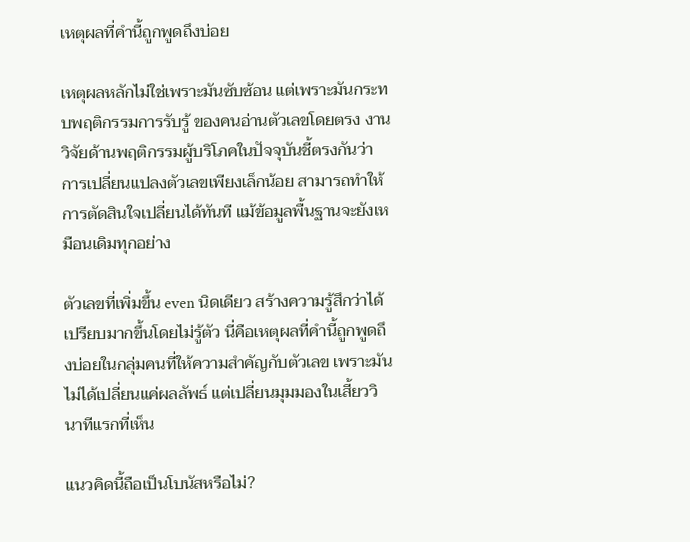เหตุผลที่คำนี้ถูกพูดถึงบ่อย

เหตุผลหลักไม่ใช่เพราะมันซับซ้อน แต่เพราะมันกระทบพฤติกรรมการรับรู้ ของคนอ่านตัวเลขโดยตรง งานวิจัยด้านพฤติกรรมผู้บริโภคในปัจจุบันชี้ตรงกันว่า การเปลี่ยนแปลงตัวเลขเพียงเล็กน้อย สามารถทำให้การตัดสินใจเปลี่ยนได้ทันที แม้ข้อมูลพื้นฐานจะยังเหมือนเดิมทุกอย่าง

ตัวเลขที่เพิ่มขึ้น even นิดเดียว สร้างความรู้สึกว่าได้เปรียบมากขึ้นโดยไม่รู้ตัว นี่คือเหตุผลที่คำนี้ถูกพูดถึงบ่อยในกลุ่มคนที่ให้ความสำคัญกับตัวเลข เพราะมันไม่ได้เปลี่ยนแค่ผลลัพธ์ แต่เปลี่ยนมุมมองในเสี้ยววินาทีแรกที่เห็น

แนวคิดนี้ถือเป็นโบนัสหรือไม่?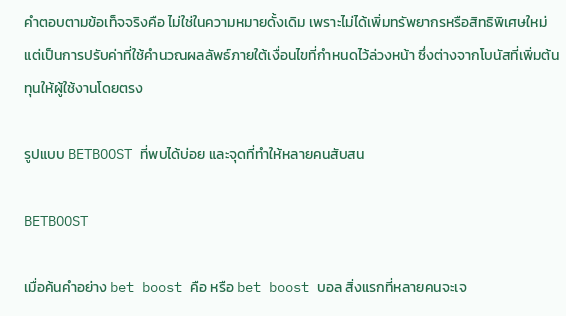คำตอบตามข้อเท็จจริงคือ ไม่ใช่ในความหมายดั้งเดิม เพราะไม่ได้เพิ่มทรัพยากรหรือสิทธิพิเศษใหม่ แต่เป็นการปรับค่าที่ใช้คำนวณผลลัพธ์ภายใต้เงื่อนไขที่กำหนดไว้ล่วงหน้า ซึ่งต่างจากโบนัสที่เพิ่มต้นทุนให้ผู้ใช้งานโดยตรง

รูปแบบ BETBOOST ที่พบได้บ่อย และจุดที่ทำให้หลายคนสับสน

BETBOOST

เมื่อค้นคำอย่าง bet boost คือ หรือ bet boost บอล สิ่งแรกที่หลายคนจะเจ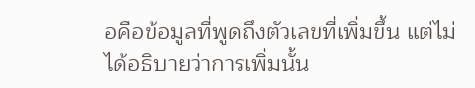อคือข้อมูลที่พูดถึงตัวเลขที่เพิ่มขึ้น แต่ไม่ได้อธิบายว่าการเพิ่มนั้น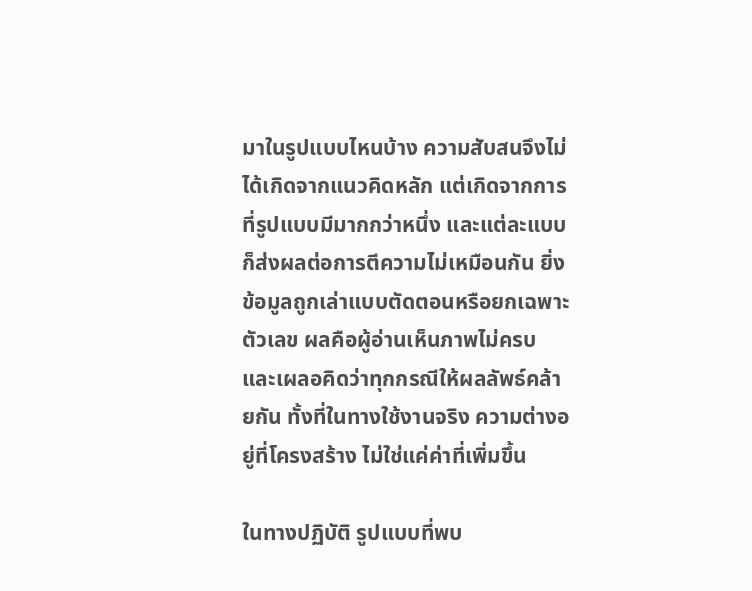มาในรูปแบบไหนบ้าง ความสับสนจึงไม่ได้เกิดจากแนวคิดหลัก แต่เกิดจากการที่รูปแบบมีมากกว่าหนึ่ง และแต่ละแบบก็ส่งผลต่อการตีความไม่เหมือนกัน ยิ่งข้อมูลถูกเล่าแบบตัดตอนหรือยกเฉพาะตัวเลข ผลคือผู้อ่านเห็นภาพไม่ครบ และเผลอคิดว่าทุกกรณีให้ผลลัพธ์คล้ายกัน ทั้งที่ในทางใช้งานจริง ความต่างอยู่ที่โครงสร้าง ไม่ใช่แค่ค่าที่เพิ่มขึ้น

ในทางปฏิบัติ รูปแบบที่พบ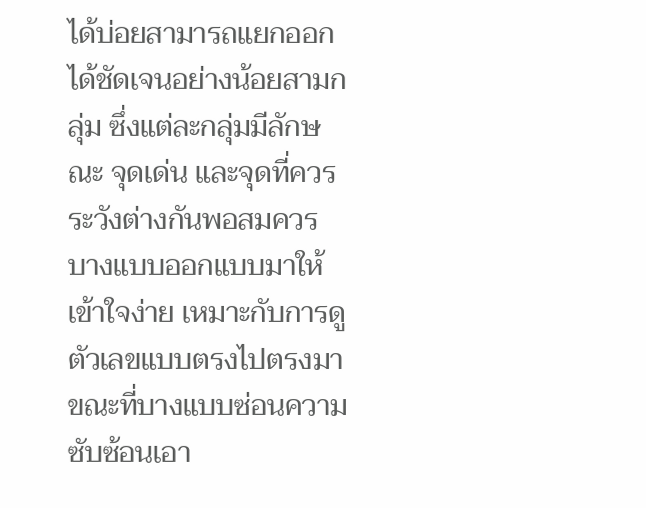ได้บ่อยสามารถแยกออกได้ชัดเจนอย่างน้อยสามกลุ่ม ซึ่งแต่ละกลุ่มมีลักษณะ จุดเด่น และจุดที่ควรระวังต่างกันพอสมควร บางแบบออกแบบมาให้เข้าใจง่าย เหมาะกับการดูตัวเลขแบบตรงไปตรงมา ขณะที่บางแบบซ่อนความซับซ้อนเอา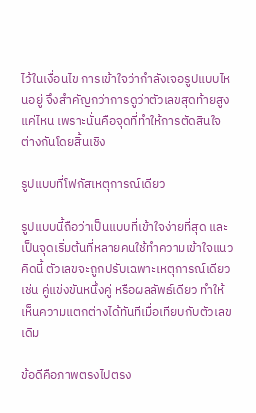ไว้ในเงื่อนไข การเข้าใจว่ากำลังเจอรูปแบบไหนอยู่ จึงสำคัญกว่าการดูว่าตัวเลขสุดท้ายสูงแค่ไหน เพราะนั่นคือจุดที่ทำให้การตัดสินใจต่างกันโดยสิ้นเชิง

รูปแบบที่โฟกัสเหตุการณ์เดียว

รูปแบบนี้ถือว่าเป็นแบบที่เข้าใจง่ายที่สุด และเป็นจุดเริ่มต้นที่หลายคนใช้ทำความเข้าใจแนวคิดนี้ ตัวเลขจะถูกปรับเฉพาะเหตุการณ์เดียว เช่น คู่แข่งขันหนึ่งคู่ หรือผลลัพธ์เดียว ทำให้เห็นความแตกต่างได้ทันทีเมื่อเทียบกับตัวเลขเดิม

ข้อดีคือภาพตรงไปตรง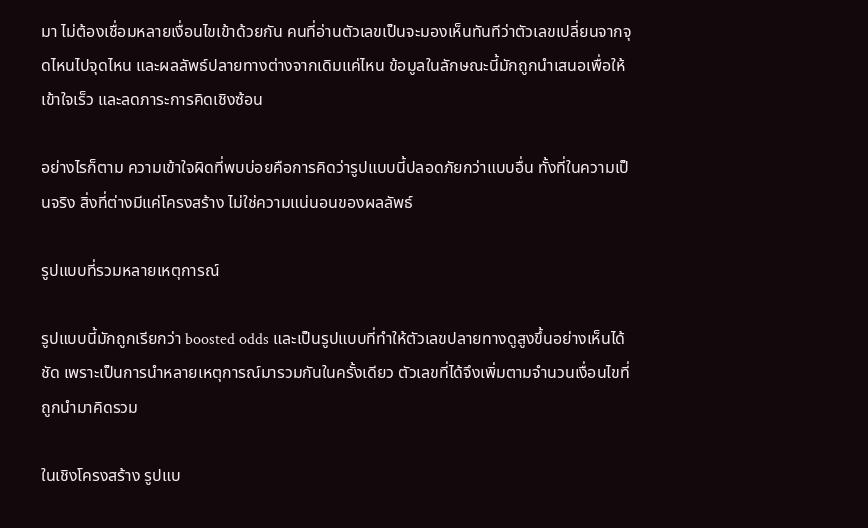มา ไม่ต้องเชื่อมหลายเงื่อนไขเข้าด้วยกัน คนที่อ่านตัวเลขเป็นจะมองเห็นทันทีว่าตัวเลขเปลี่ยนจากจุดไหนไปจุดไหน และผลลัพธ์ปลายทางต่างจากเดิมแค่ไหน ข้อมูลในลักษณะนี้มักถูกนำเสนอเพื่อให้เข้าใจเร็ว และลดภาระการคิดเชิงซ้อน

อย่างไรก็ตาม ความเข้าใจผิดที่พบบ่อยคือการคิดว่ารูปแบบนี้ปลอดภัยกว่าแบบอื่น ทั้งที่ในความเป็นจริง สิ่งที่ต่างมีแค่โครงสร้าง ไม่ใช่ความแน่นอนของผลลัพธ์

รูปแบบที่รวมหลายเหตุการณ์

รูปแบบนี้มักถูกเรียกว่า boosted odds และเป็นรูปแบบที่ทำให้ตัวเลขปลายทางดูสูงขึ้นอย่างเห็นได้ชัด เพราะเป็นการนำหลายเหตุการณ์มารวมกันในครั้งเดียว ตัวเลขที่ได้จึงเพิ่มตามจำนวนเงื่อนไขที่ถูกนำมาคิดรวม

ในเชิงโครงสร้าง รูปแบ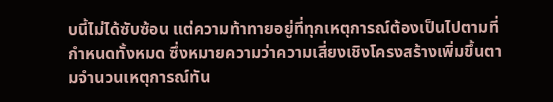บนี้ไม่ได้ซับซ้อน แต่ความท้าทายอยู่ที่ทุกเหตุการณ์ต้องเป็นไปตามที่กำหนดทั้งหมด ซึ่งหมายความว่าความเสี่ยงเชิงโครงสร้างเพิ่มขึ้นตามจำนวนเหตุการณ์ทัน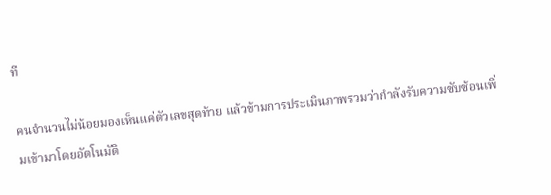ที

คนจำนวนไม่น้อยมองเห็นแค่ตัวเลขสุดท้าย แล้วข้ามการประเมินภาพรวมว่ากำลังรับความซับซ้อนเพิ่มเข้ามาโดยอัตโนมัติ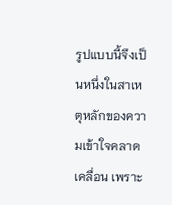รูปแบบนี้จึงเป็นหนึ่งในสาเหตุหลักของความเข้าใจคลาดเคลื่อน เพราะ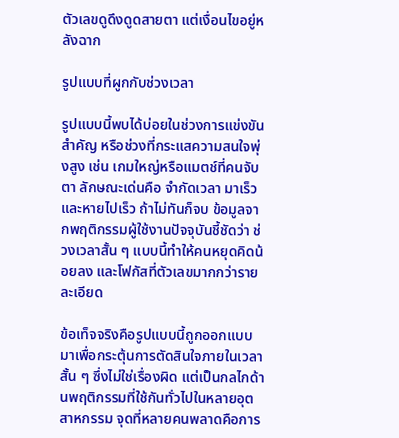ตัวเลขดูดึงดูดสายตา แต่เงื่อนไขอยู่หลังฉาก

รูปแบบที่ผูกกับช่วงเวลา

รูปแบบนี้พบได้บ่อยในช่วงการแข่งขันสำคัญ หรือช่วงที่กระแสความสนใจพุ่งสูง เช่น เกมใหญ่หรือแมตช์ที่คนจับตา ลักษณะเด่นคือ จำกัดเวลา มาเร็วและหายไปเร็ว ถ้าไม่ทันก็จบ ข้อมูลจากพฤติกรรมผู้ใช้งานปัจจุบันชี้ชัดว่า ช่วงเวลาสั้น ๆ แบบนี้ทำให้คนหยุดคิดน้อยลง และโฟกัสที่ตัวเลขมากกว่ารายละเอียด

ข้อเท็จจริงคือรูปแบบนี้ถูกออกแบบมาเพื่อกระตุ้นการตัดสินใจภายในเวลาสั้น ๆ ซึ่งไม่ใช่เรื่องผิด แต่เป็นกลไกด้านพฤติกรรมที่ใช้กันทั่วไปในหลายอุตสาหกรรม จุดที่หลายคนพลาดคือการ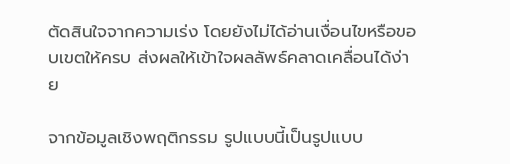ตัดสินใจจากความเร่ง โดยยังไม่ได้อ่านเงื่อนไขหรือขอบเขตให้ครบ ส่งผลให้เข้าใจผลลัพธ์คลาดเคลื่อนได้ง่าย

จากข้อมูลเชิงพฤติกรรม รูปแบบนี้เป็นรูปแบบ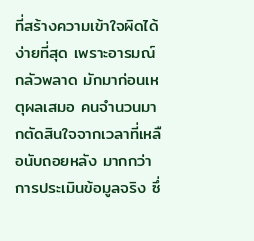ที่สร้างความเข้าใจผิดได้ง่ายที่สุด เพราะอารมณ์กลัวพลาด มักมาก่อนเหตุผลเสมอ คนจำนวนมากตัดสินใจจากเวลาที่เหลือนับถอยหลัง มากกว่าการประเมินข้อมูลจริง ซึ่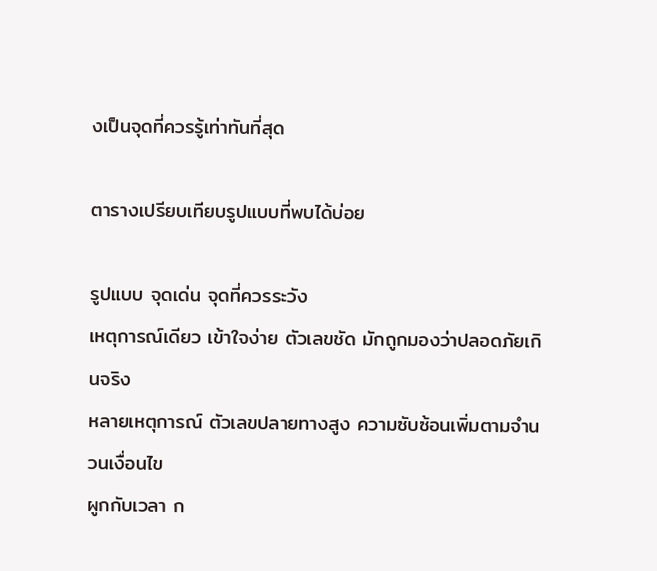งเป็นจุดที่ควรรู้เท่าทันที่สุด

ตารางเปรียบเทียบรูปแบบที่พบได้บ่อย

รูปแบบ จุดเด่น จุดที่ควรระวัง
เหตุการณ์เดียว เข้าใจง่าย ตัวเลขชัด มักถูกมองว่าปลอดภัยเกินจริง
หลายเหตุการณ์ ตัวเลขปลายทางสูง ความซับซ้อนเพิ่มตามจำนวนเงื่อนไข
ผูกกับเวลา ก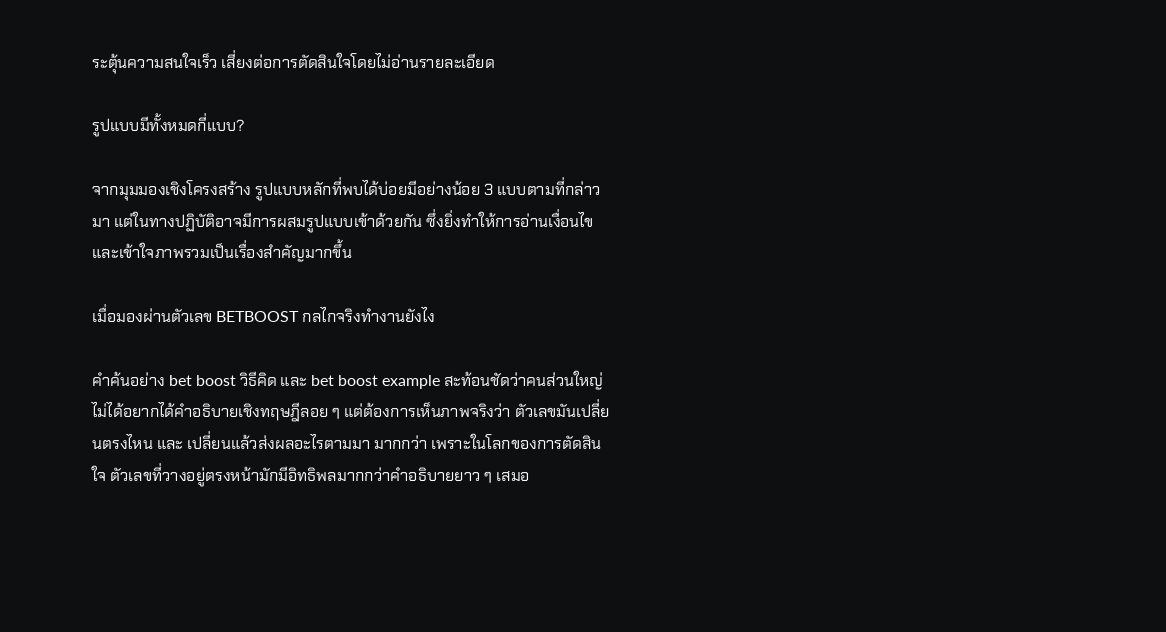ระตุ้นความสนใจเร็ว เสี่ยงต่อการตัดสินใจโดยไม่อ่านรายละเอียด

รูปแบบมีทั้งหมดกี่แบบ?

จากมุมมองเชิงโครงสร้าง รูปแบบหลักที่พบได้บ่อยมีอย่างน้อย 3 แบบตามที่กล่าวมา แต่ในทางปฏิบัติอาจมีการผสมรูปแบบเข้าด้วยกัน ซึ่งยิ่งทำให้การอ่านเงื่อนไขและเข้าใจภาพรวมเป็นเรื่องสำคัญมากขึ้น

เมื่อมองผ่านตัวเลข BETBOOST กลไกจริงทำงานยังไง

คำค้นอย่าง bet boost วิธีคิด และ bet boost example สะท้อนชัดว่าคนส่วนใหญ่ไม่ได้อยากได้คำอธิบายเชิงทฤษฎีลอย ๆ แต่ต้องการเห็นภาพจริงว่า ตัวเลขมันเปลี่ยนตรงไหน และ เปลี่ยนแล้วส่งผลอะไรตามมา มากกว่า เพราะในโลกของการตัดสินใจ ตัวเลขที่วางอยู่ตรงหน้ามักมีอิทธิพลมากกว่าคำอธิบายยาว ๆ เสมอ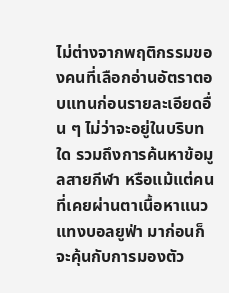ไม่ต่างจากพฤติกรรมของคนที่เลือกอ่านอัตราตอบแทนก่อนรายละเอียดอื่น ๆ ไม่ว่าจะอยู่ในบริบทใด รวมถึงการค้นหาข้อมูลสายกีฬา หรือแม้แต่คนที่เคยผ่านตาเนื้อหาแนว แทงบอลยูฟ่า มาก่อนก็จะคุ้นกับการมองตัว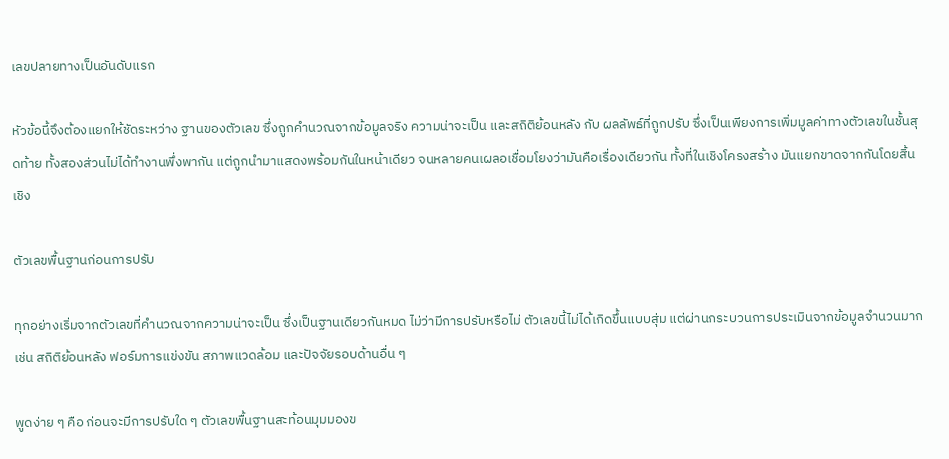เลขปลายทางเป็นอันดับแรก

หัวข้อนี้จึงต้องแยกให้ชัดระหว่าง ฐานของตัวเลข ซึ่งถูกคำนวณจากข้อมูลจริง ความน่าจะเป็น และสถิติย้อนหลัง กับ ผลลัพธ์ที่ถูกปรับ ซึ่งเป็นเพียงการเพิ่มมูลค่าทางตัวเลขในชั้นสุดท้าย ทั้งสองส่วนไม่ได้ทำงานพึ่งพากัน แต่ถูกนำมาแสดงพร้อมกันในหน้าเดียว จนหลายคนเผลอเชื่อมโยงว่ามันคือเรื่องเดียวกัน ทั้งที่ในเชิงโครงสร้าง มันแยกขาดจากกันโดยสิ้นเชิง

ตัวเลขพื้นฐานก่อนการปรับ

ทุกอย่างเริ่มจากตัวเลขที่คำนวณจากความน่าจะเป็น ซึ่งเป็นฐานเดียวกันหมด ไม่ว่ามีการปรับหรือไม่ ตัวเลขนี้ไม่ได้เกิดขึ้นแบบสุ่ม แต่ผ่านกระบวนการประเมินจากข้อมูลจำนวนมาก เช่น สถิติย้อนหลัง ฟอร์มการแข่งขัน สภาพแวดล้อม และปัจจัยรอบด้านอื่น ๆ

พูดง่าย ๆ คือ ก่อนจะมีการปรับใด ๆ ตัวเลขพื้นฐานสะท้อนมุมมองข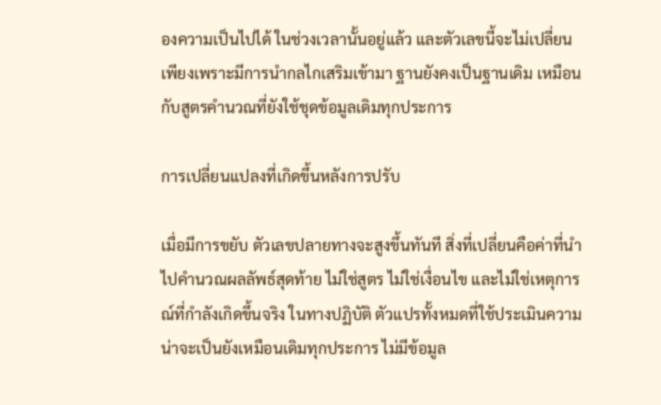องความเป็นไปได้ ในช่วงเวลานั้นอยู่แล้ว และตัวเลขนี้จะไม่เปลี่ยนเพียงเพราะมีการนำกลไกเสริมเข้ามา ฐานยังคงเป็นฐานเดิม เหมือนกับสูตรคำนวณที่ยังใช้ชุดข้อมูลเดิมทุกประการ

การเปลี่ยนแปลงที่เกิดขึ้นหลังการปรับ

เมื่อมีการขยับ ตัวเลขปลายทางจะสูงขึ้นทันที สิ่งที่เปลี่ยนคือค่าที่นำไปคำนวณผลลัพธ์สุดท้าย ไม่ใช่สูตร ไม่ใช่เงื่อนไข และไม่ใช่เหตุการณ์ที่กำลังเกิดขึ้นจริง ในทางปฏิบัติ ตัวแปรทั้งหมดที่ใช้ประเมินความน่าจะเป็นยังเหมือนเดิมทุกประการ ไม่มีข้อมูล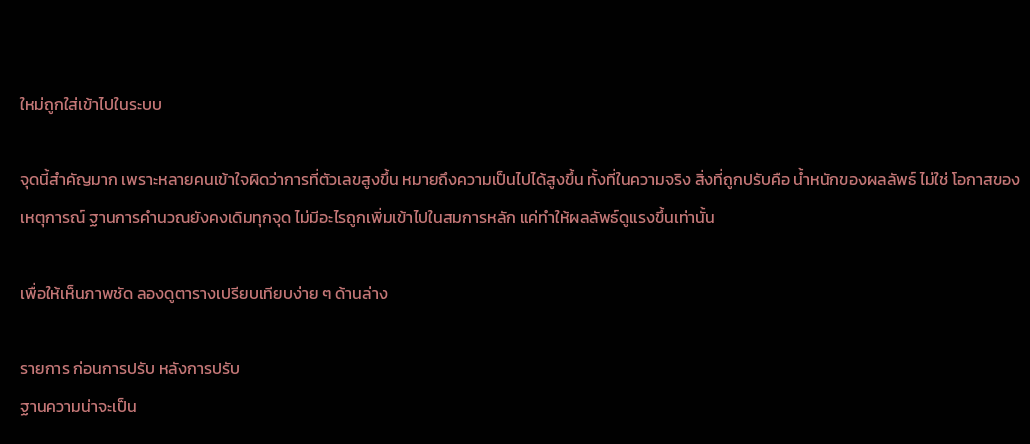ใหม่ถูกใส่เข้าไปในระบบ

จุดนี้สำคัญมาก เพราะหลายคนเข้าใจผิดว่าการที่ตัวเลขสูงขึ้น หมายถึงความเป็นไปได้สูงขึ้น ทั้งที่ในความจริง สิ่งที่ถูกปรับคือ น้ำหนักของผลลัพธ์ ไม่ใช่ โอกาสของเหตุการณ์ ฐานการคำนวณยังคงเดิมทุกจุด ไม่มีอะไรถูกเพิ่มเข้าไปในสมการหลัก แค่ทำให้ผลลัพธ์ดูแรงขึ้นเท่านั้น

เพื่อให้เห็นภาพชัด ลองดูตารางเปรียบเทียบง่าย ๆ ด้านล่าง

รายการ ก่อนการปรับ หลังการปรับ
ฐานความน่าจะเป็น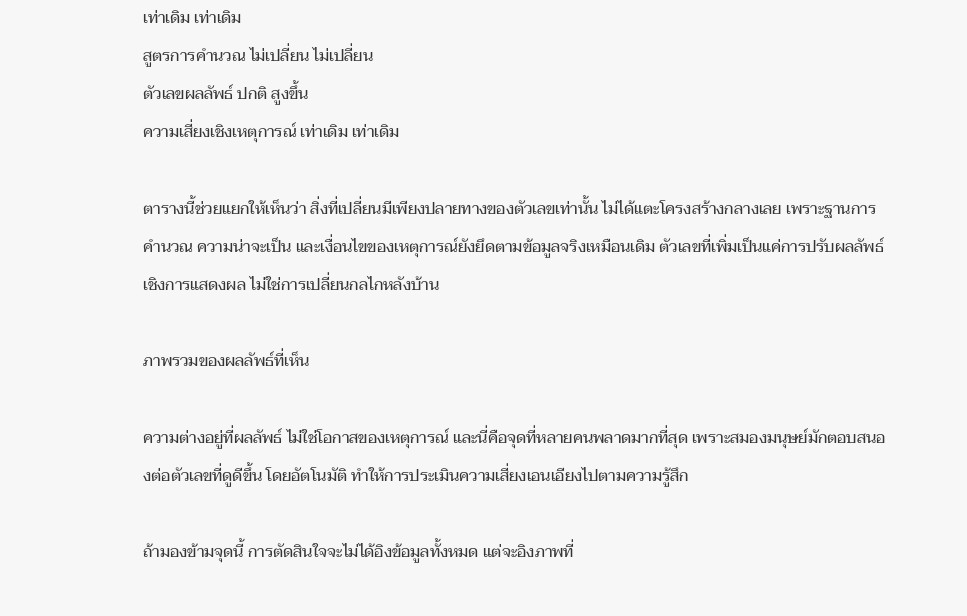เท่าเดิม เท่าเดิม
สูตรการคำนวณ ไม่เปลี่ยน ไม่เปลี่ยน
ตัวเลขผลลัพธ์ ปกติ สูงขึ้น
ความเสี่ยงเชิงเหตุการณ์ เท่าเดิม เท่าเดิม

ตารางนี้ช่วยแยกให้เห็นว่า สิ่งที่เปลี่ยนมีเพียงปลายทางของตัวเลขเท่านั้น ไม่ได้แตะโครงสร้างกลางเลย เพราะฐานการคำนวณ ความน่าจะเป็น และเงื่อนไขของเหตุการณ์ยังยึดตามข้อมูลจริงเหมือนเดิม ตัวเลขที่เพิ่มเป็นแค่การปรับผลลัพธ์เชิงการแสดงผล ไม่ใช่การเปลี่ยนกลไกหลังบ้าน

ภาพรวมของผลลัพธ์ที่เห็น

ความต่างอยู่ที่ผลลัพธ์ ไม่ใช่โอกาสของเหตุการณ์ และนี่คือจุดที่หลายคนพลาดมากที่สุด เพราะสมองมนุษย์มักตอบสนองต่อตัวเลขที่ดูดีขึ้น โดยอัตโนมัติ ทำให้การประเมินความเสี่ยงเอนเอียงไปตามความรู้สึก

ถ้ามองข้ามจุดนี้ การตัดสินใจจะไม่ได้อิงข้อมูลทั้งหมด แต่จะอิงภาพที่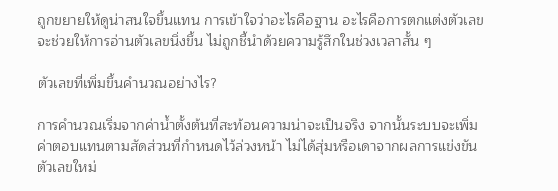ถูกขยายให้ดูน่าสนใจขึ้นแทน การเข้าใจว่าอะไรคือฐาน อะไรคือการตกแต่งตัวเลข จะช่วยให้การอ่านตัวเลขนิ่งขึ้น ไม่ถูกชี้นำด้วยความรู้สึกในช่วงเวลาสั้น ๆ

ตัวเลขที่เพิ่มขึ้นคำนวณอย่างไร?

การคำนวณเริ่มจากค่าน้ำตั้งต้นที่สะท้อนความน่าจะเป็นจริง จากนั้นระบบจะเพิ่มค่าตอบแทนตามสัดส่วนที่กำหนดไว้ล่วงหน้า ไม่ได้สุ่มหรือเดาจากผลการแข่งขัน ตัวเลขใหม่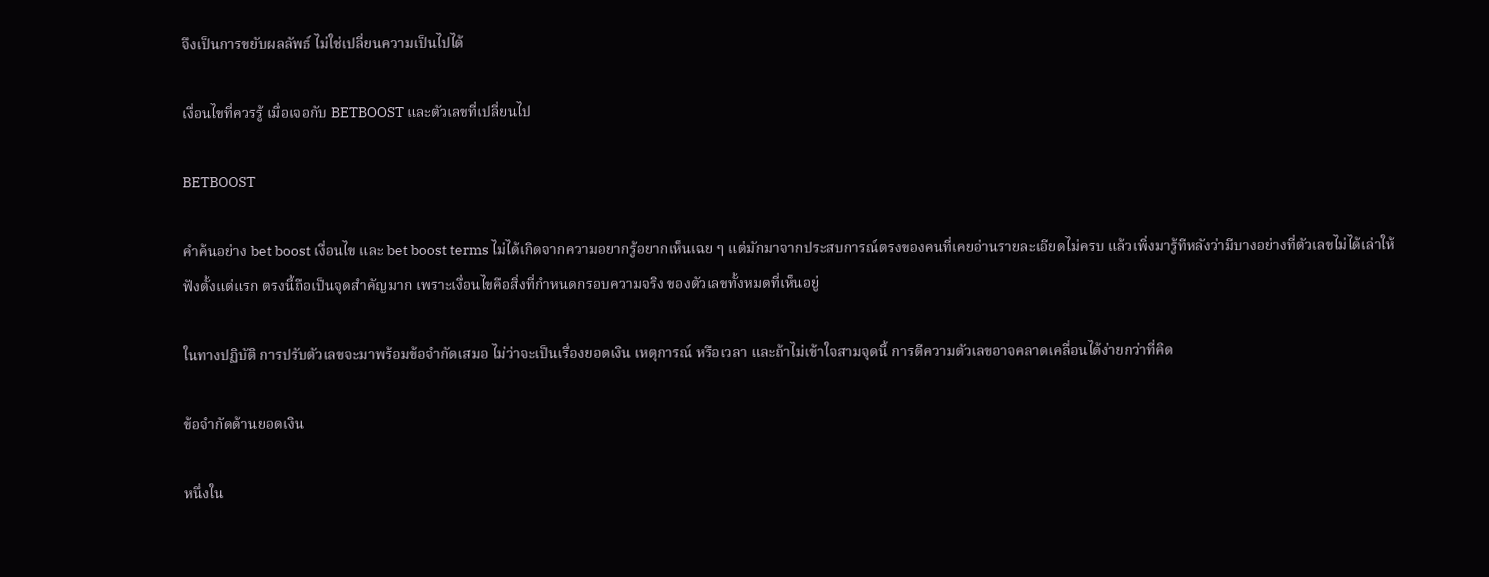จึงเป็นการขยับผลลัพธ์ ไม่ใช่เปลี่ยนความเป็นไปได้

เงื่อนไขที่ควรรู้ เมื่อเจอกับ BETBOOST และตัวเลขที่เปลี่ยนไป

BETBOOST

คำค้นอย่าง bet boost เงื่อนไข และ bet boost terms ไม่ได้เกิดจากความอยากรู้อยากเห็นเฉย ๆ แต่มักมาจากประสบการณ์ตรงของคนที่เคยอ่านรายละเอียดไม่ครบ แล้วเพิ่งมารู้ทีหลังว่ามีบางอย่างที่ตัวเลขไม่ได้เล่าให้ฟังตั้งแต่แรก ตรงนี้ถือเป็นจุดสำคัญมาก เพราะเงื่อนไขคือสิ่งที่กำหนดกรอบความจริง ของตัวเลขทั้งหมดที่เห็นอยู่

ในทางปฏิบัติ การปรับตัวเลขจะมาพร้อมข้อจำกัดเสมอ ไม่ว่าจะเป็นเรื่องยอดเงิน เหตุการณ์ หรือเวลา และถ้าไม่เข้าใจสามจุดนี้ การตีความตัวเลขอาจคลาดเคลื่อนได้ง่ายกว่าที่คิด

ข้อจำกัดด้านยอดเงิน

หนึ่งใน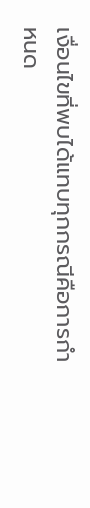เงื่อนไขที่พบได้แทบทุกกรณีคือการกำหนด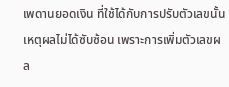เพดานยอดเงิน ที่ใช้ได้กับการปรับตัวเลขนั้น เหตุผลไม่ได้ซับซ้อน เพราะการเพิ่มตัวเลขผล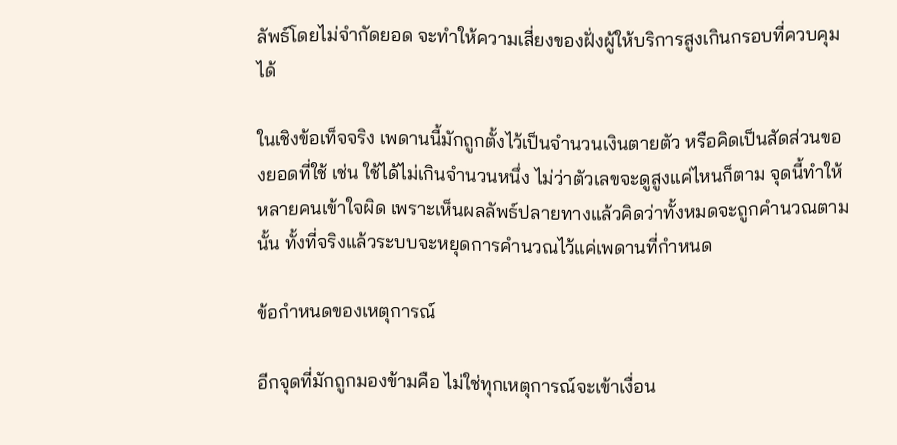ลัพธ์โดยไม่จำกัดยอด จะทำให้ความเสี่ยงของฝั่งผู้ให้บริการสูงเกินกรอบที่ควบคุมได้

ในเชิงข้อเท็จจริง เพดานนี้มักถูกตั้งไว้เป็นจำนวนเงินตายตัว หรือคิดเป็นสัดส่วนของยอดที่ใช้ เช่น ใช้ได้ไม่เกินจำนวนหนึ่ง ไม่ว่าตัวเลขจะดูสูงแค่ไหนก็ตาม จุดนี้ทำให้หลายคนเข้าใจผิด เพราะเห็นผลลัพธ์ปลายทางแล้วคิดว่าทั้งหมดจะถูกคำนวณตามนั้น ทั้งที่จริงแล้วระบบจะหยุดการคำนวณไว้แค่เพดานที่กำหนด

ข้อกำหนดของเหตุการณ์

อีกจุดที่มักถูกมองข้ามคือ ไม่ใช่ทุกเหตุการณ์จะเข้าเงื่อน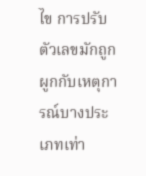ไข การปรับตัวเลขมักถูกผูกกับเหตุการณ์บางประเภทเท่า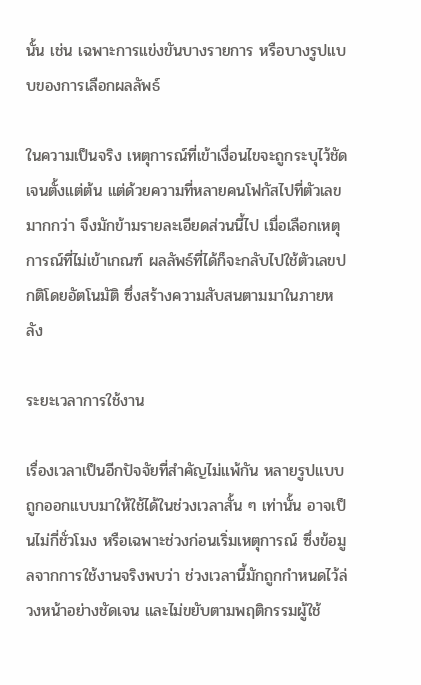นั้น เช่น เฉพาะการแข่งขันบางรายการ หรือบางรูปแบบของการเลือกผลลัพธ์

ในความเป็นจริง เหตุการณ์ที่เข้าเงื่อนไขจะถูกระบุไว้ชัดเจนตั้งแต่ต้น แต่ด้วยความที่หลายคนโฟกัสไปที่ตัวเลขมากกว่า จึงมักข้ามรายละเอียดส่วนนี้ไป เมื่อเลือกเหตุการณ์ที่ไม่เข้าเกณฑ์ ผลลัพธ์ที่ได้ก็จะกลับไปใช้ตัวเลขปกติโดยอัตโนมัติ ซึ่งสร้างความสับสนตามมาในภายหลัง

ระยะเวลาการใช้งาน

เรื่องเวลาเป็นอีกปัจจัยที่สำคัญไม่แพ้กัน หลายรูปแบบถูกออกแบบมาให้ใช้ได้ในช่วงเวลาสั้น ๆ เท่านั้น อาจเป็นไม่กี่ชั่วโมง หรือเฉพาะช่วงก่อนเริ่มเหตุการณ์ ซึ่งข้อมูลจากการใช้งานจริงพบว่า ช่วงเวลานี้มักถูกกำหนดไว้ล่วงหน้าอย่างชัดเจน และไม่ขยับตามพฤติกรรมผู้ใช้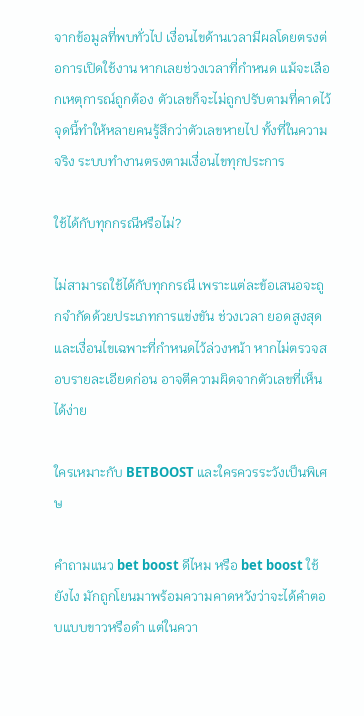จากข้อมูลที่พบทั่วไป เงื่อนไขด้านเวลามีผลโดยตรงต่อการเปิดใช้งาน หากเลยช่วงเวลาที่กำหนด แม้จะเลือกเหตุการณ์ถูกต้อง ตัวเลขก็จะไม่ถูกปรับตามที่คาดไว้ จุดนี้ทำให้หลายคนรู้สึกว่าตัวเลขหายไป ทั้งที่ในความจริง ระบบทำงานตรงตามเงื่อนไขทุกประการ

ใช้ได้กับทุกกรณีหรือไม่?

ไม่สามารถใช้ได้กับทุกกรณี เพราะแต่ละข้อเสนอจะถูกจำกัดด้วยประเภทการแข่งขัน ช่วงเวลา ยอดสูงสุด และเงื่อนไขเฉพาะที่กำหนดไว้ล่วงหน้า หากไม่ตรวจสอบรายละเอียดก่อน อาจตีความผิดจากตัวเลขที่เห็นได้ง่าย

ใครเหมาะกับ BETBOOST และใครควรระวังเป็นพิเศษ

คำถามแนว bet boost ดีไหม หรือ bet boost ใช้ยังไง มักถูกโยนมาพร้อมความคาดหวังว่าจะได้คำตอบแบบขาวหรือดำ แต่ในควา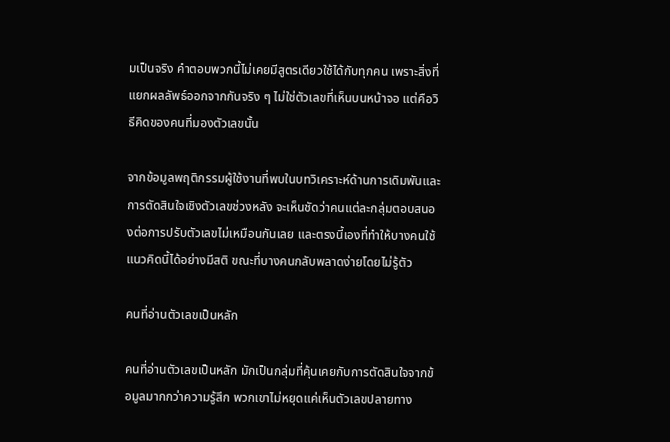มเป็นจริง คำตอบพวกนี้ไม่เคยมีสูตรเดียวใช้ได้กับทุกคน เพราะสิ่งที่แยกผลลัพธ์ออกจากกันจริง ๆ ไม่ใช่ตัวเลขที่เห็นบนหน้าจอ แต่คือวิธีคิดของคนที่มองตัวเลขนั้น

จากข้อมูลพฤติกรรมผู้ใช้งานที่พบในบทวิเคราะห์ด้านการเดิมพันและการตัดสินใจเชิงตัวเลขช่วงหลัง จะเห็นชัดว่าคนแต่ละกลุ่มตอบสนองต่อการปรับตัวเลขไม่เหมือนกันเลย และตรงนี้เองที่ทำให้บางคนใช้แนวคิดนี้ได้อย่างมีสติ ขณะที่บางคนกลับพลาดง่ายโดยไม่รู้ตัว

คนที่อ่านตัวเลขเป็นหลัก

คนที่อ่านตัวเลขเป็นหลัก มักเป็นกลุ่มที่คุ้นเคยกับการตัดสินใจจากข้อมูลมากกว่าความรู้สึก พวกเขาไม่หยุดแค่เห็นตัวเลขปลายทาง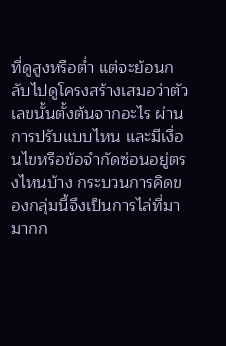ที่ดูสูงหรือต่ำ แต่จะย้อนกลับไปดูโครงสร้างเสมอว่าตัวเลขนั้นตั้งต้นจากอะไร ผ่านการปรับแบบไหน และมีเงื่อนไขหรือข้อจำกัดซ่อนอยู่ตรงไหนบ้าง กระบวนการคิดของกลุ่มนี้จึงเป็นการไล่ที่มา มากก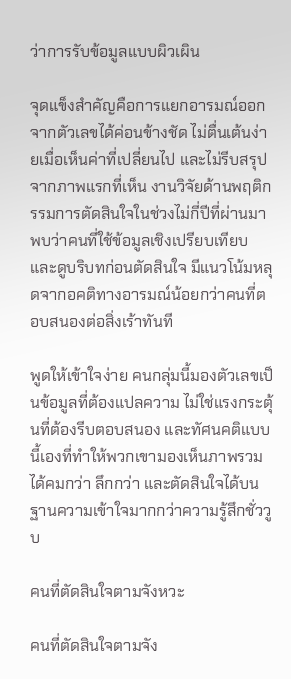ว่าการรับข้อมูลแบบผิวเผิน

จุดแข็งสำคัญคือการแยกอารมณ์ออกจากตัวเลขได้ค่อนข้างชัด ไม่ตื่นเต้นง่ายเมื่อเห็นค่าที่เปลี่ยนไป และไม่รีบสรุปจากภาพแรกที่เห็น งานวิจัยด้านพฤติกรรมการตัดสินใจในช่วงไม่กี่ปีที่ผ่านมา พบว่าคนที่ใช้ข้อมูลเชิงเปรียบเทียบและดูบริบทก่อนตัดสินใจ มีแนวโน้มหลุดจากอคติทางอารมณ์น้อยกว่าคนที่ตอบสนองต่อสิ่งเร้าทันที

พูดให้เข้าใจง่าย คนกลุ่มนี้มองตัวเลขเป็นข้อมูลที่ต้องแปลความ ไม่ใช่แรงกระตุ้นที่ต้องรีบตอบสนอง และทัศนคติแบบนี้เองที่ทำให้พวกเขามองเห็นภาพรวมได้คมกว่า ลึกกว่า และตัดสินใจได้บนฐานความเข้าใจมากกว่าความรู้สึกชั่ววูบ

คนที่ตัดสินใจตามจังหวะ

คนที่ตัดสินใจตามจัง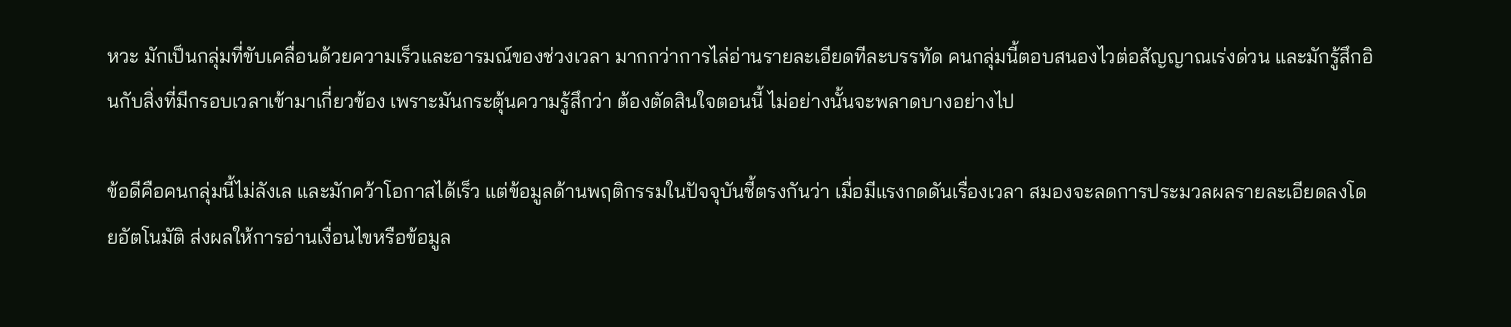หวะ มักเป็นกลุ่มที่ขับเคลื่อนด้วยความเร็วและอารมณ์ของช่วงเวลา มากกว่าการไล่อ่านรายละเอียดทีละบรรทัด คนกลุ่มนี้ตอบสนองไวต่อสัญญาณเร่งด่วน และมักรู้สึกอินกับสิ่งที่มีกรอบเวลาเข้ามาเกี่ยวข้อง เพราะมันกระตุ้นความรู้สึกว่า ต้องตัดสินใจตอนนี้ ไม่อย่างนั้นจะพลาดบางอย่างไป

ข้อดีคือคนกลุ่มนี้ไม่ลังเล และมักคว้าโอกาสได้เร็ว แต่ข้อมูลด้านพฤติกรรมในปัจจุบันชี้ตรงกันว่า เมื่อมีแรงกดดันเรื่องเวลา สมองจะลดการประมวลผลรายละเอียดลงโดยอัตโนมัติ ส่งผลให้การอ่านเงื่อนไขหรือข้อมูล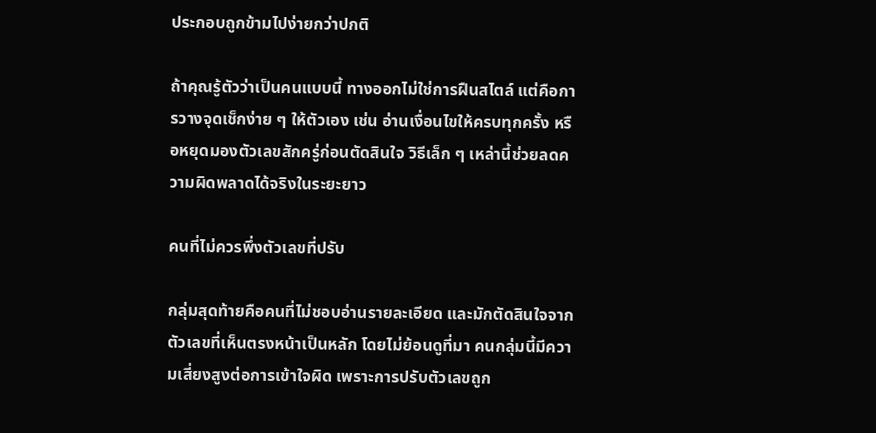ประกอบถูกข้ามไปง่ายกว่าปกติ

ถ้าคุณรู้ตัวว่าเป็นคนแบบนี้ ทางออกไม่ใช่การฝืนสไตล์ แต่คือการวางจุดเช็กง่าย ๆ ให้ตัวเอง เช่น อ่านเงื่อนไขให้ครบทุกครั้ง หรือหยุดมองตัวเลขสักครู่ก่อนตัดสินใจ วิธีเล็ก ๆ เหล่านี้ช่วยลดความผิดพลาดได้จริงในระยะยาว

คนที่ไม่ควรพึ่งตัวเลขที่ปรับ

กลุ่มสุดท้ายคือคนที่ไม่ชอบอ่านรายละเอียด และมักตัดสินใจจากตัวเลขที่เห็นตรงหน้าเป็นหลัก โดยไม่ย้อนดูที่มา คนกลุ่มนี้มีความเสี่ยงสูงต่อการเข้าใจผิด เพราะการปรับตัวเลขถูก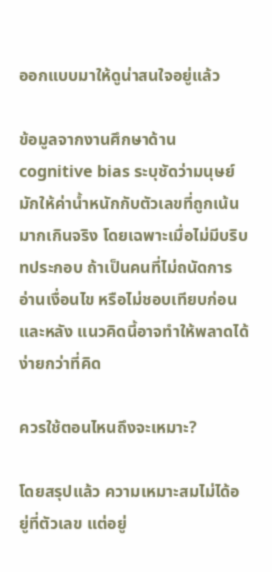ออกแบบมาให้ดูน่าสนใจอยู่แล้ว

ข้อมูลจากงานศึกษาด้าน cognitive bias ระบุชัดว่ามนุษย์มักให้ค่าน้ำหนักกับตัวเลขที่ถูกเน้นมากเกินจริง โดยเฉพาะเมื่อไม่มีบริบทประกอบ ถ้าเป็นคนที่ไม่ถนัดการอ่านเงื่อนไข หรือไม่ชอบเทียบก่อนและหลัง แนวคิดนี้อาจทำให้พลาดได้ง่ายกว่าที่คิด

ควรใช้ตอนไหนถึงจะเหมาะ?

โดยสรุปแล้ว ความเหมาะสมไม่ได้อยู่ที่ตัวเลข แต่อยู่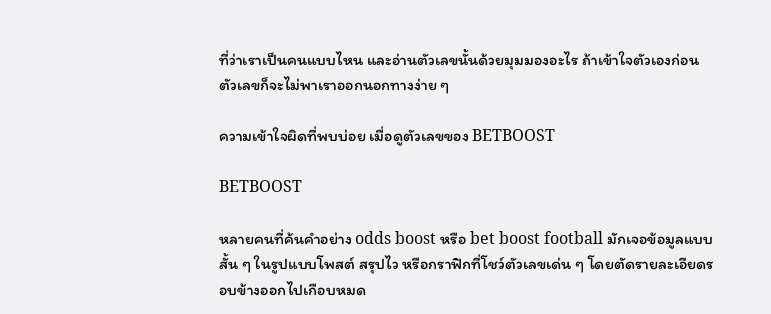ที่ว่าเราเป็นคนแบบไหน และอ่านตัวเลขนั้นด้วยมุมมองอะไร ถ้าเข้าใจตัวเองก่อน ตัวเลขก็จะไม่พาเราออกนอกทางง่าย ๆ

ความเข้าใจผิดที่พบบ่อย เมื่อดูตัวเลขของ BETBOOST

BETBOOST

หลายคนที่ค้นคำอย่าง odds boost หรือ bet boost football มักเจอข้อมูลแบบสั้น ๆ ในรูปแบบโพสต์ สรุปไว หรือกราฟิกที่โชว์ตัวเลขเด่น ๆ โดยตัดรายละเอียดรอบข้างออกไปเกือบหมด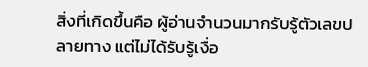สิ่งที่เกิดขึ้นคือ ผู้อ่านจำนวนมากรับรู้ตัวเลขปลายทาง แต่ไม่ได้รับรู้เงื่อ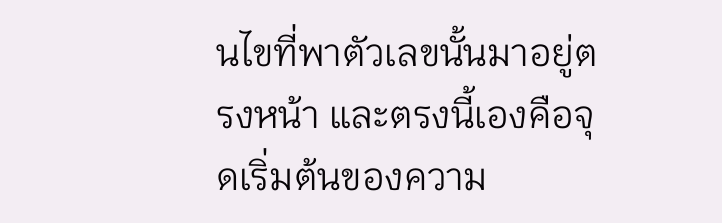นไขที่พาตัวเลขนั้นมาอยู่ตรงหน้า และตรงนี้เองคือจุดเริ่มต้นของความ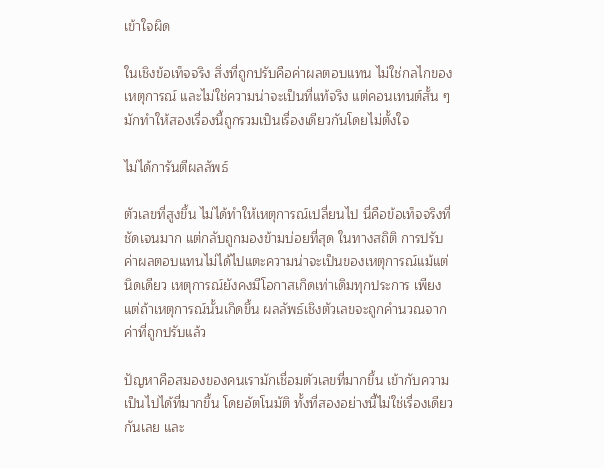เข้าใจผิด

ในเชิงข้อเท็จจริง สิ่งที่ถูกปรับคือค่าผลตอบแทน ไม่ใช่กลไกของเหตุการณ์ และไม่ใช่ความน่าจะเป็นที่แท้จริง แต่คอนเทนต์สั้น ๆ มักทำให้สองเรื่องนี้ถูกรวมเป็นเรื่องเดียวกันโดยไม่ตั้งใจ

ไม่ได้การันตีผลลัพธ์

ตัวเลขที่สูงขึ้น ไม่ได้ทำให้เหตุการณ์เปลี่ยนไป นี่คือข้อเท็จจริงที่ชัดเจนมาก แต่กลับถูกมองข้ามบ่อยที่สุด ในทางสถิติ การปรับค่าผลตอบแทนไม่ได้ไปแตะความน่าจะเป็นของเหตุการณ์แม้แต่นิดเดียว เหตุการณ์ยังคงมีโอกาสเกิดเท่าเดิมทุกประการ เพียงแต่ถ้าเหตุการณ์นั้นเกิดขึ้น ผลลัพธ์เชิงตัวเลขจะถูกคำนวณจากค่าที่ถูกปรับแล้ว

ปัญหาคือสมองของคนเรามักเชื่อมตัวเลขที่มากขึ้น เข้ากับความเป็นไปได้ที่มากขึ้น โดยอัตโนมัติ ทั้งที่สองอย่างนี้ไม่ใช่เรื่องเดียวกันเลย และ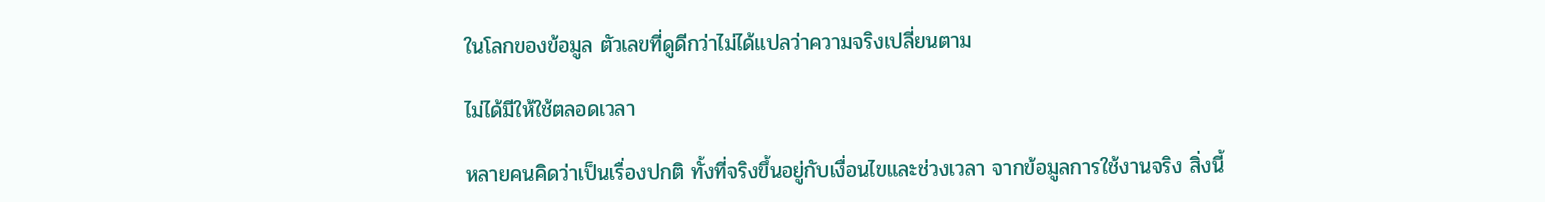ในโลกของข้อมูล ตัวเลขที่ดูดีกว่าไม่ได้แปลว่าความจริงเปลี่ยนตาม

ไม่ได้มีให้ใช้ตลอดเวลา

หลายคนคิดว่าเป็นเรื่องปกติ ทั้งที่จริงขึ้นอยู่กับเงื่อนไขและช่วงเวลา จากข้อมูลการใช้งานจริง สิ่งนี้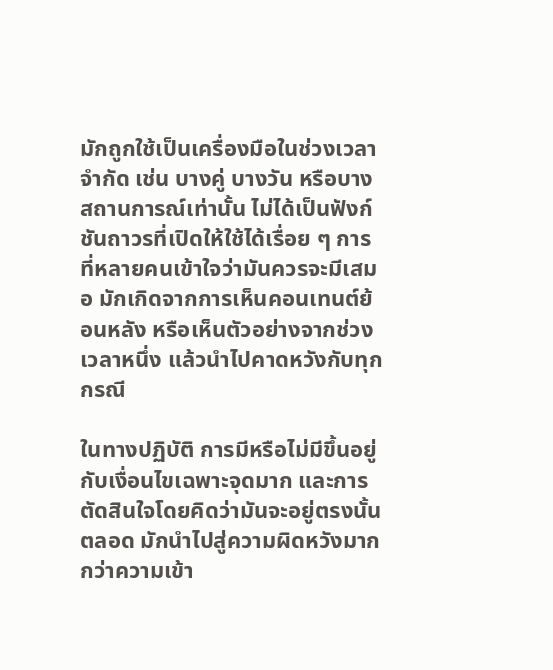มักถูกใช้เป็นเครื่องมือในช่วงเวลาจำกัด เช่น บางคู่ บางวัน หรือบางสถานการณ์เท่านั้น ไม่ได้เป็นฟังก์ชันถาวรที่เปิดให้ใช้ได้เรื่อย ๆ การที่หลายคนเข้าใจว่ามันควรจะมีเสมอ มักเกิดจากการเห็นคอนเทนต์ย้อนหลัง หรือเห็นตัวอย่างจากช่วงเวลาหนึ่ง แล้วนำไปคาดหวังกับทุกกรณี

ในทางปฏิบัติ การมีหรือไม่มีขึ้นอยู่กับเงื่อนไขเฉพาะจุดมาก และการตัดสินใจโดยคิดว่ามันจะอยู่ตรงนั้นตลอด มักนำไปสู่ความผิดหวังมากกว่าความเข้า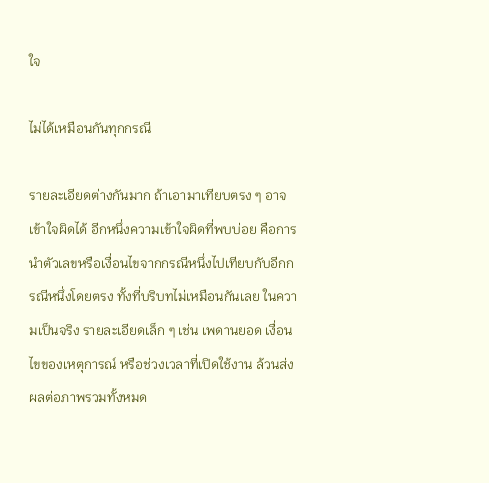ใจ

ไม่ได้เหมือนกันทุกกรณี

รายละเอียดต่างกันมาก ถ้าเอามาเทียบตรง ๆ อาจเข้าใจผิดได้ อีกหนึ่งความเข้าใจผิดที่พบบ่อย คือการนำตัวเลขหรือเงื่อนไขจากกรณีหนึ่งไปเทียบกับอีกกรณีหนึ่งโดยตรง ทั้งที่บริบทไม่เหมือนกันเลย ในความเป็นจริง รายละเอียดเล็ก ๆ เช่น เพดานยอด เงื่อนไขของเหตุการณ์ หรือช่วงเวลาที่เปิดใช้งาน ล้วนส่งผลต่อภาพรวมทั้งหมด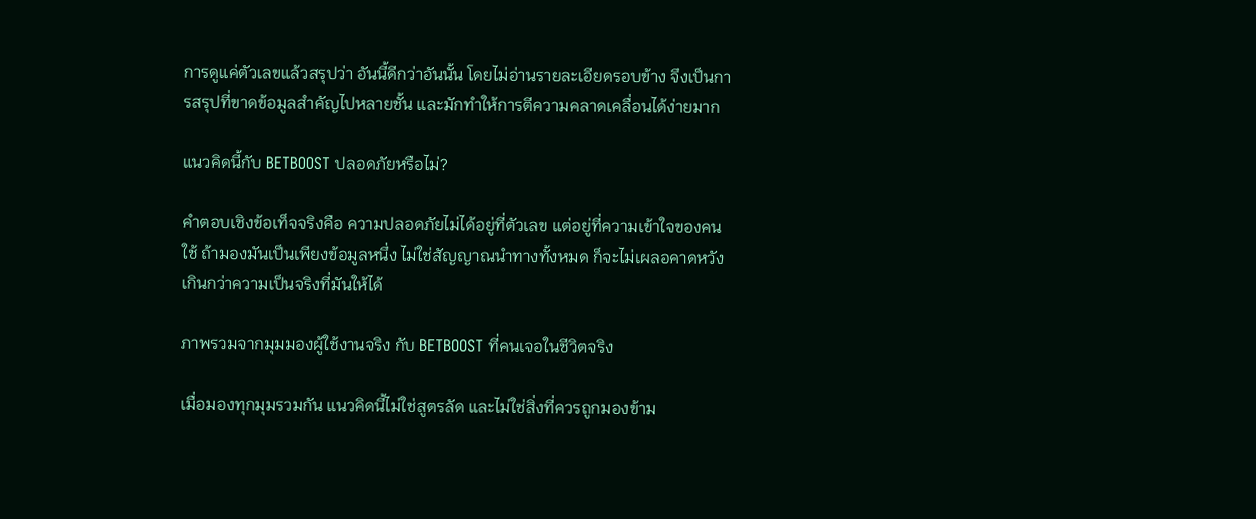การดูแค่ตัวเลขแล้วสรุปว่า อันนี้ดีกว่าอันนั้น โดยไม่อ่านรายละเอียดรอบข้าง จึงเป็นการสรุปที่ขาดข้อมูลสำคัญไปหลายชั้น และมักทำให้การตีความคลาดเคลื่อนได้ง่ายมาก

แนวคิดนี้กับ BETBOOST ปลอดภัยหรือไม่?

คำตอบเชิงข้อเท็จจริงคือ ความปลอดภัยไม่ได้อยู่ที่ตัวเลข แต่อยู่ที่ความเข้าใจของคนใช้ ถ้ามองมันเป็นเพียงข้อมูลหนึ่ง ไม่ใช่สัญญาณนำทางทั้งหมด ก็จะไม่เผลอคาดหวังเกินกว่าความเป็นจริงที่มันให้ได้

ภาพรวมจากมุมมองผู้ใช้งานจริง กับ BETBOOST ที่คนเจอในชีวิตจริง

เมื่อมองทุกมุมรวมกัน แนวคิดนี้ไม่ใช่สูตรลัด และไม่ใช่สิ่งที่ควรถูกมองข้าม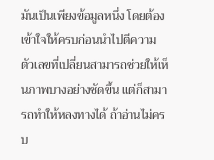มันเป็นเพียงข้อมูลหนึ่ง โดยต้องเข้าใจให้ครบก่อนนำไปตีความ ตัวเลขที่เปลี่ยนสามารถช่วยให้เห็นภาพบางอย่างชัดขึ้น แต่ก็สามารถทำให้หลงทางได้ ถ้าอ่านไม่ครบ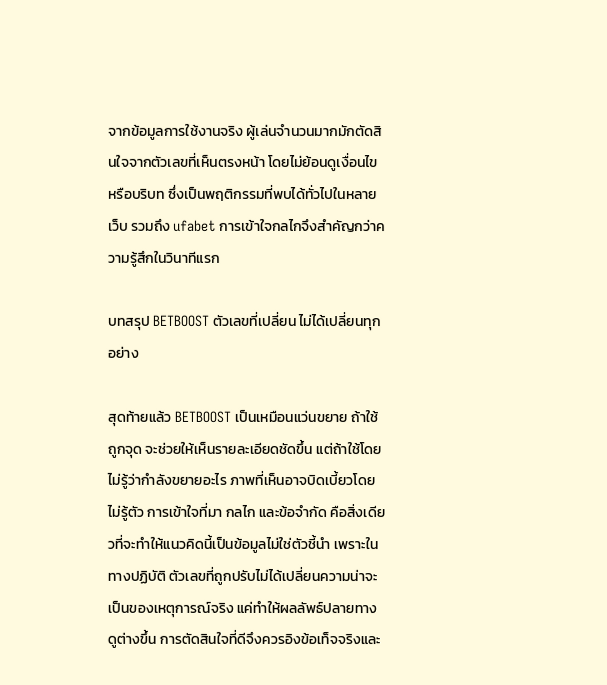จากข้อมูลการใช้งานจริง ผู้เล่นจำนวนมากมักตัดสินใจจากตัวเลขที่เห็นตรงหน้า โดยไม่ย้อนดูเงื่อนไขหรือบริบท ซึ่งเป็นพฤติกรรมที่พบได้ทั่วไปในหลายเว็บ รวมถึง ufabet การเข้าใจกลไกจึงสำคัญกว่าความรู้สึกในวินาทีแรก

บทสรุป BETBOOST ตัวเลขที่เปลี่ยน ไม่ได้เปลี่ยนทุกอย่าง

สุดท้ายแล้ว BETBOOST เป็นเหมือนแว่นขยาย ถ้าใช้ถูกจุด จะช่วยให้เห็นรายละเอียดชัดขึ้น แต่ถ้าใช้โดยไม่รู้ว่ากำลังขยายอะไร ภาพที่เห็นอาจบิดเบี้ยวโดยไม่รู้ตัว การเข้าใจที่มา กลไก และข้อจำกัด คือสิ่งเดียวที่จะทำให้แนวคิดนี้เป็นข้อมูลไม่ใช่ตัวชี้นำ เพราะในทางปฏิบัติ ตัวเลขที่ถูกปรับไม่ได้เปลี่ยนความน่าจะเป็นของเหตุการณ์จริง แค่ทำให้ผลลัพธ์ปลายทางดูต่างขึ้น การตัดสินใจที่ดีจึงควรอิงข้อเท็จจริงและ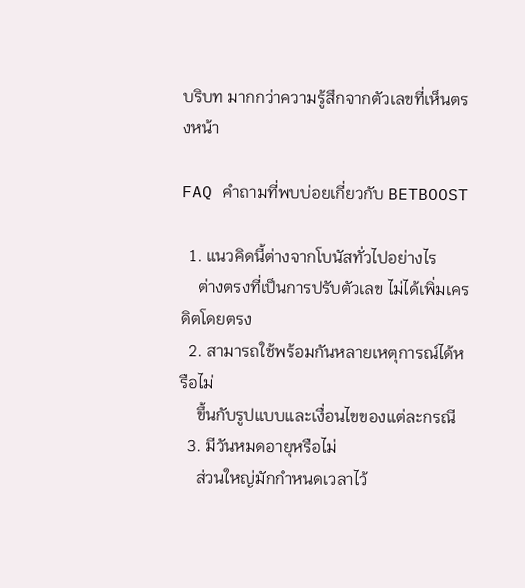บริบท มากกว่าความรู้สึกจากตัวเลขที่เห็นตรงหน้า

FAQ คำถามที่พบบ่อยเกี่ยวกับ BETBOOST

  1. แนวคิดนี้ต่างจากโบนัสทั่วไปอย่างไร
    ต่างตรงที่เป็นการปรับตัวเลข ไม่ได้เพิ่มเครดิตโดยตรง
  2. สามารถใช้พร้อมกันหลายเหตุการณ์ได้หรือไม่
    ขึ้นกับรูปแบบและเงื่อนไขของแต่ละกรณี
  3. มีวันหมดอายุหรือไม่
    ส่วนใหญ่มักกำหนดเวลาไว้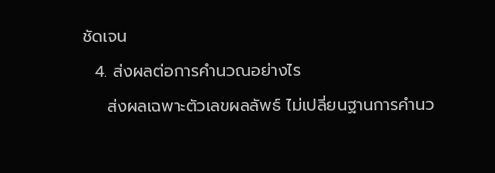ชัดเจน
  4. ส่งผลต่อการคำนวณอย่างไร
    ส่งผลเฉพาะตัวเลขผลลัพธ์ ไม่เปลี่ยนฐานการคำนว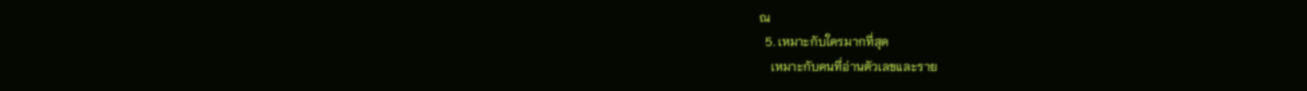ณ
  5. เหมาะกับใครมากที่สุด
    เหมาะกับคนที่อ่านตัวเลขและราย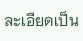ละเอียดเป็น